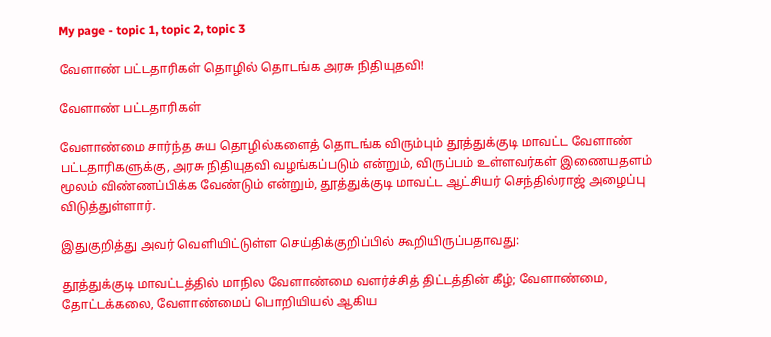My page - topic 1, topic 2, topic 3

வேளாண் பட்டதாரிகள் தொழில் தொடங்க அரசு நிதியுதவி!

வேளாண் பட்டதாரிகள்

வேளாண்மை சார்ந்த சுய தொழில்களைத் தொடங்க விரும்பும் தூத்துக்குடி மாவட்ட வேளாண் பட்டதாரிகளுக்கு, அரசு நிதியுதவி வழங்கப்படும் என்றும், விருப்பம் உள்ளவர்கள் இணையதளம் மூலம் விண்ணப்பிக்க வேண்டும் என்றும், தூத்துக்குடி மாவட்ட ஆட்சியர் செந்தில்ராஜ் அழைப்பு விடுத்துள்ளார்.

இதுகுறித்து அவர் வெளியிட்டுள்ள செய்திக்குறிப்பில் கூறியிருப்பதாவது:

தூத்துக்குடி மாவட்டத்தில் மாநில வேளாண்மை வளர்ச்சித் திட்டத்தின் கீழ்; வேளாண்மை, தோட்டக்கலை, வேளாண்மைப் பொறியியல் ஆகிய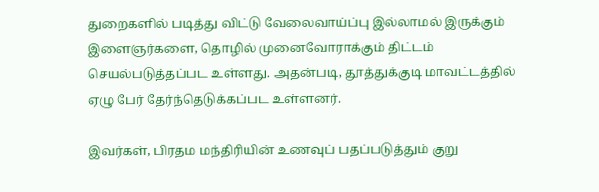துறைகளில் படித்து விட்டு வேலைவாய்ப்பு இல்லாமல் இருக்கும் இளைஞர்களை, தொழில் முனைவோராக்கும் திட்டம் செயல்படுத்தப்பட உள்ளது. அதன்படி, தூத்துக்குடி மாவட்டத்தில் ஏழு பேர் தேர்ந்தெடுக்கப்பட உள்ளனர்.

இவர்கள், பிரதம மந்திரியின் உணவுப் பதப்படுத்தும் குறு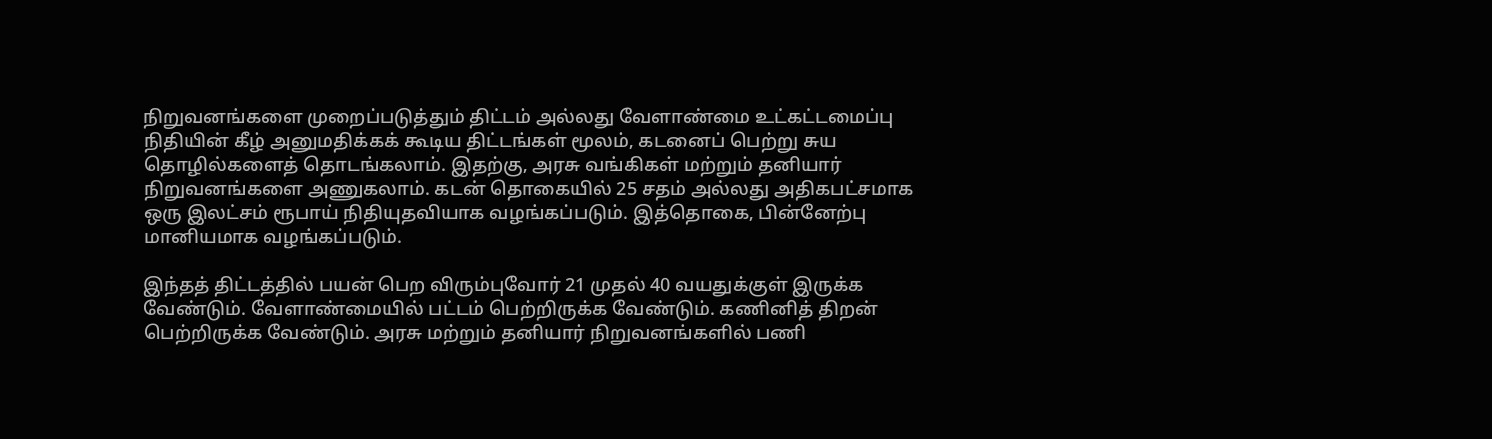நிறுவனங்களை முறைப்படுத்தும் திட்டம் அல்லது வேளாண்மை உட்கட்டமைப்பு நிதியின் கீழ் அனுமதிக்கக் கூடிய திட்டங்கள் மூலம், கடனைப் பெற்று சுய தொழில்களைத் தொடங்கலாம். இதற்கு, அரசு வங்கிகள் மற்றும் தனியார் நிறுவனங்களை அணுகலாம். கடன் தொகையில் 25 சதம் அல்லது அதிகபட்சமாக ஒரு இலட்சம் ரூபாய் நிதியுதவியாக வழங்கப்படும். இத்தொகை, பின்னேற்பு மானியமாக வழங்கப்படும்.

இந்தத் திட்டத்தில் பயன் பெற விரும்புவோர் 21 முதல் 40 வயதுக்குள் இருக்க வேண்டும். வேளாண்மையில் பட்டம் பெற்றிருக்க வேண்டும். கணினித் திறன் பெற்றிருக்க வேண்டும். அரசு மற்றும் தனியார் நிறுவனங்களில் பணி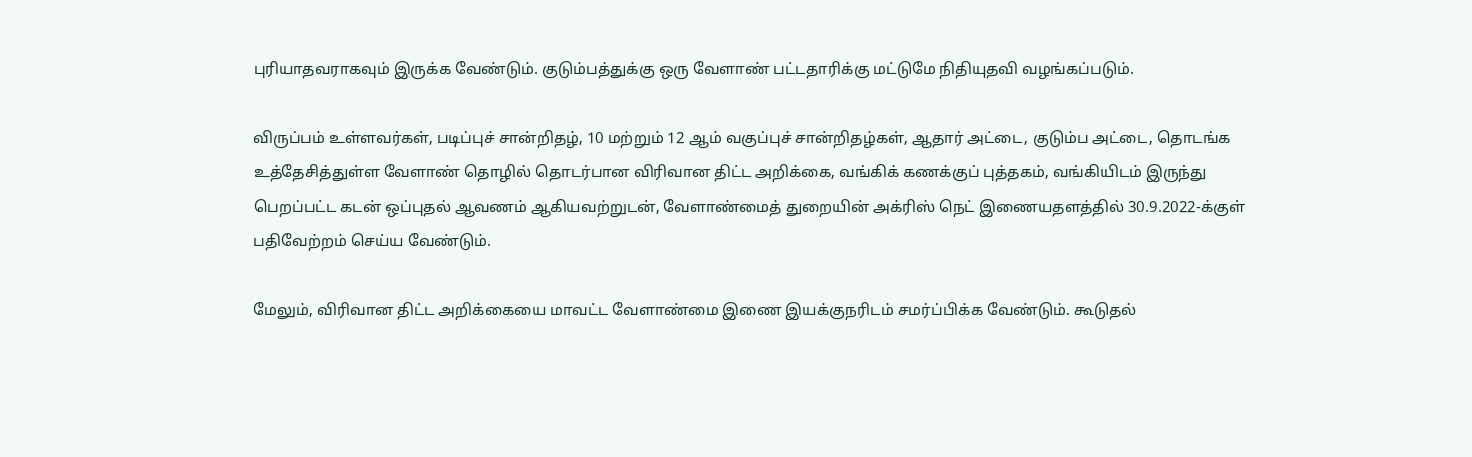புரியாதவராகவும் இருக்க வேண்டும். குடும்பத்துக்கு ஒரு வேளாண் பட்டதாரிக்கு மட்டுமே நிதியுதவி வழங்கப்படும்.

விருப்பம் உள்ளவர்கள், படிப்புச் சான்றிதழ், 10 மற்றும் 12 ஆம் வகுப்புச் சான்றிதழ்கள், ஆதார் அட்டை, குடும்ப அட்டை, தொடங்க உத்தேசித்துள்ள வேளாண் தொழில் தொடர்பான விரிவான திட்ட அறிக்கை, வங்கிக் கணக்குப் புத்தகம், வங்கியிடம் இருந்து பெறப்பட்ட கடன் ஒப்புதல் ஆவணம் ஆகியவற்றுடன், வேளாண்மைத் துறையின் அக்ரிஸ் நெட் இணையதளத்தில் 30.9.2022-க்குள் பதிவேற்றம் செய்ய வேண்டும்.

மேலும், விரிவான திட்ட அறிக்கையை மாவட்ட வேளாண்மை இணை இயக்குநரிடம் சமர்ப்பிக்க வேண்டும். கூடுதல்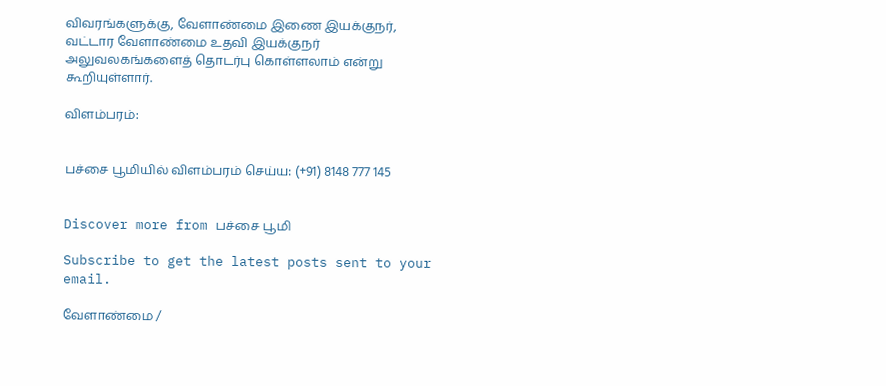விவரங்களுக்கு, வேளாண்மை இணை இயக்குநர், வட்டார வேளாண்மை உதவி இயக்குநர் அலுவலகங்களைத் தொடர்பு கொள்ளலாம் என்று கூறியுள்ளார்.

விளம்பரம்:


பச்சை பூமியில் விளம்பரம் செய்ய: (+91) 8148 777 145


Discover more from பச்சை பூமி

Subscribe to get the latest posts sent to your email.

வேளாண்மை /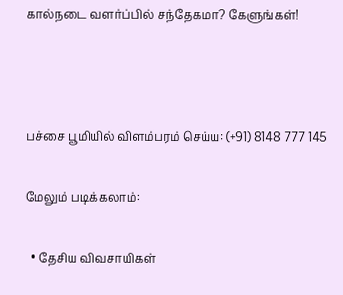கால்நடை வளர்ப்பில் சந்தேகமா? கேளுங்கள்!



பச்சை பூமியில் விளம்பரம் செய்ய: (+91) 8148 777 145

மேலும் படிக்கலாம்:

  • தேசிய விவசாயிகள்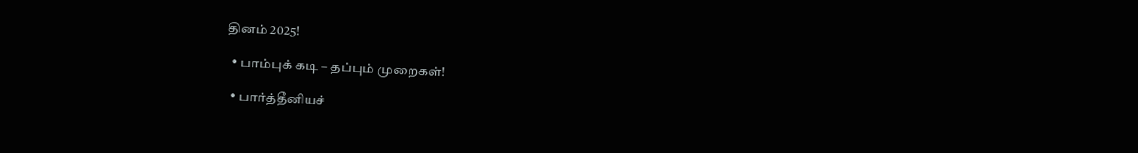தினம் 2025!

  • பாம்புக் கடி – தப்பும் முறைகள்!

  • பார்த்தீனியச்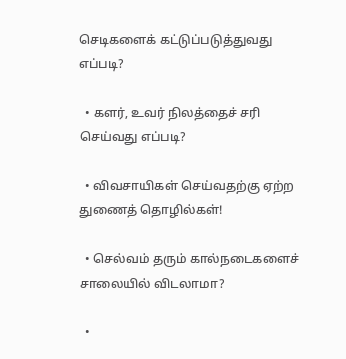செடிகளைக் கட்டுப்படுத்துவது எப்படி?

  • களர், உவர் நிலத்தைச் சரி செய்வது எப்படி?

  • விவசாயிகள் செய்வதற்கு ஏற்ற துணைத் தொழில்கள்!

  • செல்வம் தரும் கால்நடைகளைச் சாலையில் விடலாமா?

  •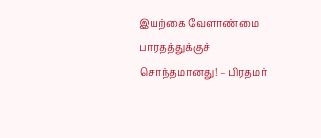இயற்கை வேளாண்மை பாரதத்துக்குச் சொந்தமானது! – பிரதமர்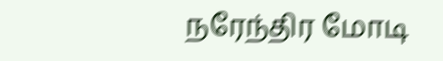நரேந்திர மோடி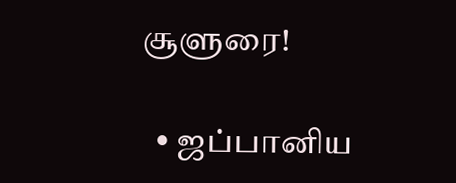சூளுரை!

  • ஜப்பானிய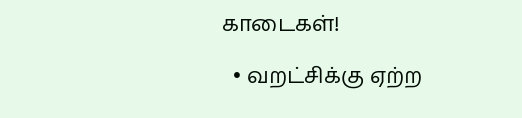காடைகள்!

  • வறட்சிக்கு ஏற்ற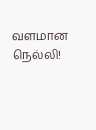வளமான நெல்லி!